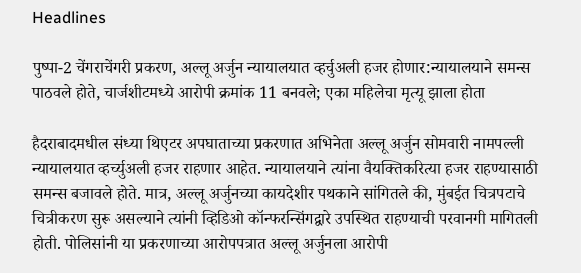Headlines

पुष्पा-2 चेंगराचेंगरी प्रकरण, अल्लू अर्जुन न्यायालयात व्हर्चुअली हजर होणार:न्यायालयाने समन्स पाठवले होते, चार्जशीटमध्ये आरोपी क्रमांक 11 बनवले; एका महिलेचा मृत्यू झाला होता

हैदराबादमधील संध्या थिएटर अपघाताच्या प्रकरणात अभिनेता अल्लू अर्जुन सोमवारी नामपल्ली न्यायालयात व्हर्च्युअली हजर राहणार आहेत. न्यायालयाने त्यांना वैयक्तिकरित्या हजर राहण्यासाठी समन्स बजावले होते. मात्र, अल्लू अर्जुनच्या कायदेशीर पथकाने सांगितले की, मुंबईत चित्रपटाचे चित्रीकरण सुरू असल्याने त्यांनी व्हिडिओ कॉन्फरन्सिंगद्वारे उपस्थित राहण्याची परवानगी मागितली होती. पोलिसांनी या प्रकरणाच्या आरोपपत्रात अल्लू अर्जुनला आरोपी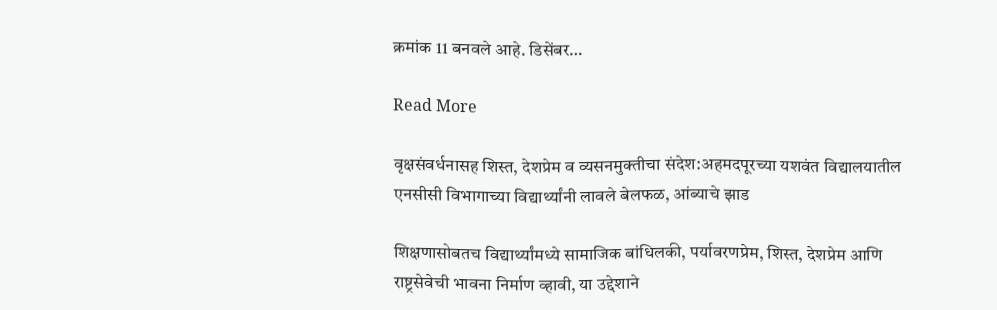क्रमांक 11 बनवले आहे. डिसेंबर…

Read More

वृक्षसंवर्धनासह शिस्त, देशप्रेम व व्यसनमुक्तीचा संदेश:अहमदपूरच्या यशवंत विद्यालयातील एनसीसी विभागाच्या विद्यार्थ्यांनी लावले बेलफळ, आंब्याचे झाड

शिक्षणासोबतच विद्यार्थ्यांमध्ये सामाजिक बांधिलकी, पर्यावरणप्रेम, शिस्त, देशप्रेम आणि राष्ट्रसेवेची भावना निर्माण व्हावी, या उद्देशाने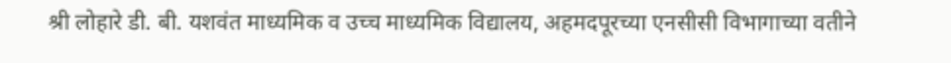श्री लोहारे डी. बी. यशवंत माध्यमिक व उच्च माध्यमिक विद्यालय, अहमदपूरच्या एनसीसी विभागाच्या वतीने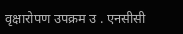वृक्षारोपण उपक्रम उ . एनसीसी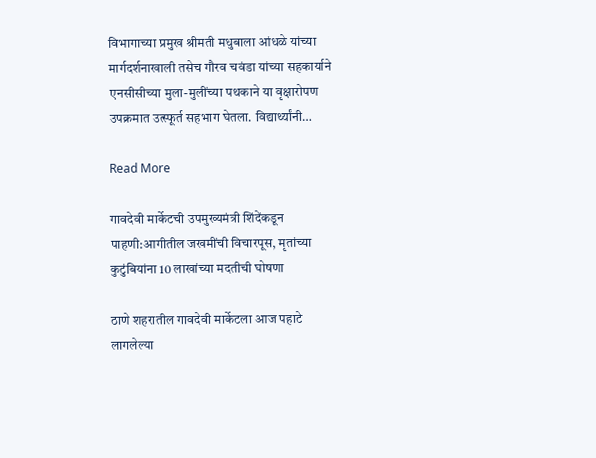विभागाच्या प्रमुख श्रीमती मधुबाला आंधळे यांच्या मार्गदर्शनाखाली तसेच गौरव चवंडा यांच्या सहकार्याने एनसीसीच्या मुला-मुलींच्या पथकाने या वृक्षारोपण उपक्रमात उत्स्फूर्त सहभाग घेतला. विद्यार्थ्यांनी…

Read More

गावदेवी मार्केटची उपमुख्यमंत्री शिंदेंकडून पाहणी:आगीतील जखमींची विचारपूस, मृतांच्या कुटुंबियांना 10 लाखांच्या मदतीची घोषणा

ठाणे शहरातील गावदेवी मार्केटला आज पहाटे लागलेल्या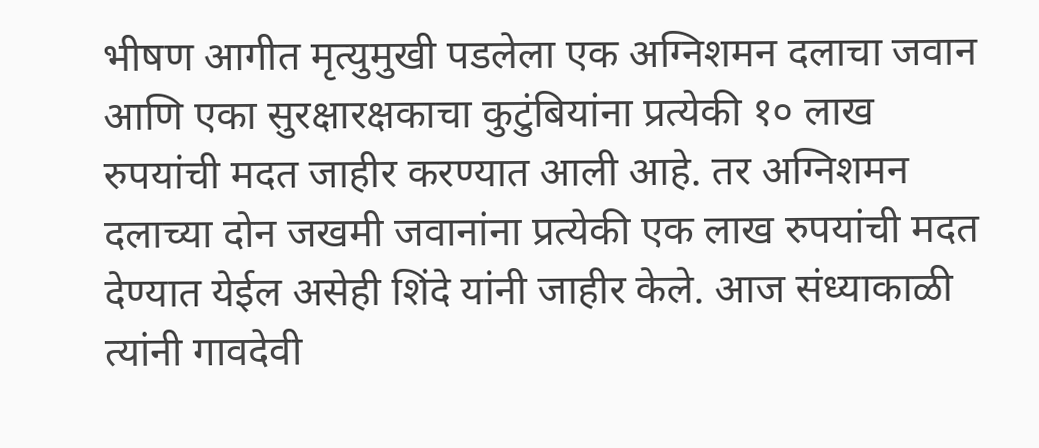भीषण आगीत मृत्युमुखी पडलेला एक अग्निशमन दलाचा जवान आणि एका सुरक्षारक्षकाचा कुटुंबियांना प्रत्येकी १० लाख रुपयांची मदत जाहीर करण्यात आली आहे. तर अग्निशमन दलाच्या दोन जखमी जवानांना प्रत्येकी एक लाख रुपयांची मदत देण्यात येईल असेही शिंदे यांनी जाहीर केले. आज संध्याकाळी त्यांनी गावदेवी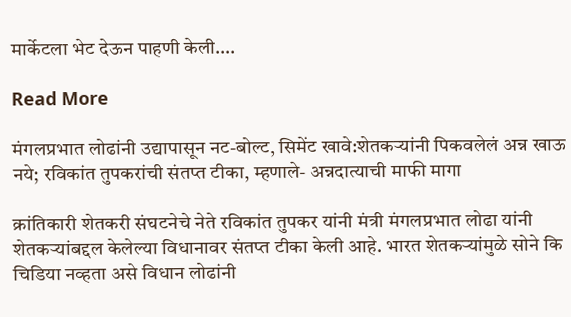मार्केटला भेट देऊन पाहणी केली….

Read More

मंगलप्रभात लोढांनी उद्यापासून नट-बोल्ट, सिमेंट खावे:शेतकऱ्यांनी पिकवलेलं अन्न खाऊ नये; रविकांत तुपकरांची संतप्त टीका, म्हणाले- अन्नदात्याची माफी मागा

क्रांतिकारी शेतकरी संघटनेचे नेते रविकांत तुपकर यांनी मंत्री मंगलप्रभात लोढा यांनी शेतकऱ्यांबद्दल केलेल्या विधानावर संतप्त टीका केली आहे. भारत शेतकऱ्यांमुळे सोने कि चिडिया नव्हता असे विधान लोढांनी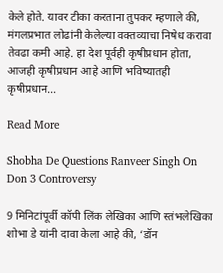केले होते. यावर टीका करताना तुपकर म्हणाले की, मंगलप्रभात लोढांनी केलेल्या वक्तव्याचा निषेध करावा तेवढा कमी आहे. हा देश पूर्वही कृषीप्रधान होता, आजही कृषीप्रधान आहे आणि भविष्यातही कृषीप्रधान…

Read More

Shobha De Questions Ranveer Singh On Don 3 Controversy

9 मिनिटांपूर्वी कॉपी लिंक लेखिका आणि स्तंभलेखिका शोभा डे यांनी दावा केला आहे की, ‘डॉन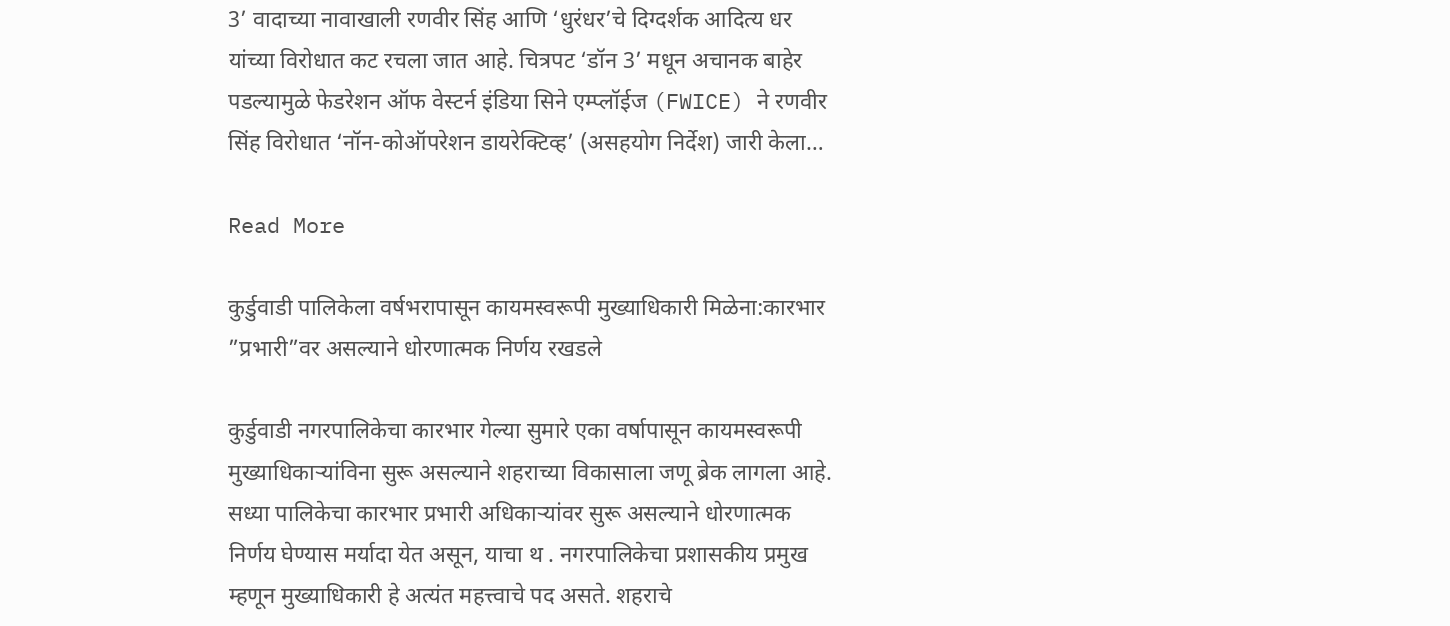3’ वादाच्या नावाखाली रणवीर सिंह आणि ‘धुरंधर’चे दिग्दर्शक आदित्य धर यांच्या विरोधात कट रचला जात आहे. चित्रपट ‘डॉन 3’ मधून अचानक बाहेर पडल्यामुळे फेडरेशन ऑफ वेस्टर्न इंडिया सिने एम्प्लॉईज (FWICE) ने रणवीर सिंह विरोधात ‘नॉन-कोऑपरेशन डायरेक्टिव्ह’ (असहयोग निर्देश) जारी केला…

Read More

कुर्डुवाडी पालिकेला वर्षभरापासून कायमस्वरूपी मुख्याधिकारी मिळेना:कारभार ”प्रभारी”वर असल्याने धोरणात्मक निर्णय रखडले

कुर्डुवाडी नगरपालिकेचा कारभार गेल्या सुमारे एका वर्षापासून कायमस्वरूपी मुख्याधिकाऱ्यांविना सुरू असल्याने शहराच्या विकासाला जणू ब्रेक लागला आहे. सध्या पालिकेचा कारभार प्रभारी अधिकाऱ्यांवर सुरू असल्याने धोरणात्मक निर्णय घेण्यास मर्यादा येत असून, याचा थ . नगरपालिकेचा प्रशासकीय प्रमुख म्हणून मुख्याधिकारी हे अत्यंत महत्त्वाचे पद असते. शहराचे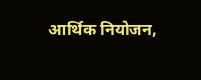आर्थिक नियोजन,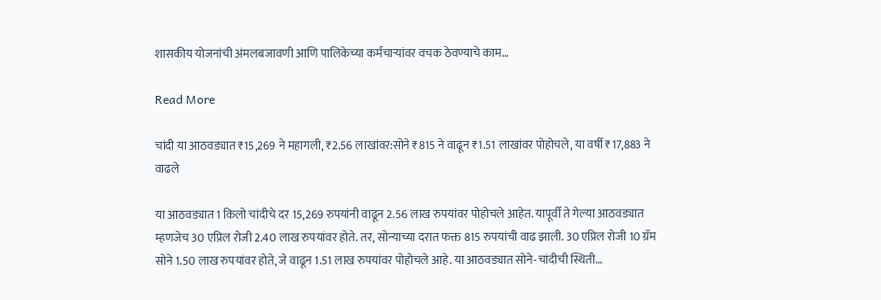शासकीय योजनांची अंमलबजावणी आणि पालिकेच्या कर्मचाऱ्यांवर वचक ठेवण्याचे काम…

Read More

चांदी या आठवड्यात ₹15,269 ने महागली, ₹2.56 लाखांवर:सोने ₹815 ने वाढून ₹1.51 लाखांवर पोहोचले, या वर्षी ₹17,883 ने वाढले

या आठवड्यात 1 किलो चांदीचे दर 15,269 रुपयांनी वाढून 2.56 लाख रुपयांवर पोहोचले आहेत. यापूर्वी ते गेल्या आठवड्यात म्हणजेच 30 एप्रिल रोजी 2.40 लाख रुपयांवर होते. तर, सोन्याच्या दरात फक्त 815 रुपयांची वाढ झाली. 30 एप्रिल रोजी 10 ग्रॅम सोने 1.50 लाख रुपयांवर होते, जे वाढून 1.51 लाख रुपयांवर पोहोचले आहे. या आठवड्यात सोने-चांदीची स्थिती…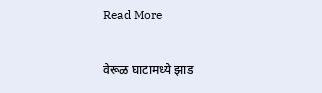Read More

वेरूळ घाटामध्ये झाड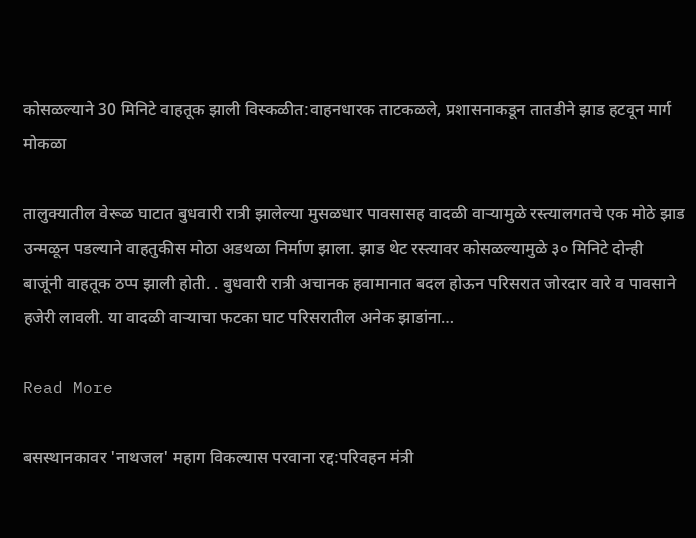कोसळल्याने 30 मिनिटे वाहतूक झाली विस्कळीत:वाहनधारक ताटकळले, प्रशासनाकडून तातडीने झाड हटवून मार्ग मोकळा

तालुक्यातील वेरूळ घाटात बुधवारी रात्री झालेल्या मुसळधार पावसासह वादळी वाऱ्यामुळे रस्त्यालगतचे एक मोठे झाड उन्मळून पडल्याने वाहतुकीस मोठा अडथळा निर्माण झाला. झाड थेट रस्त्यावर कोसळल्यामुळे ३० मिनिटे दोन्ही बाजूंनी वाहतूक ठप्प झाली होती. . बुधवारी रात्री अचानक हवामानात बदल होऊन परिसरात जोरदार वारे व पावसाने हजेरी लावली. या वादळी वाऱ्याचा फटका घाट परिसरातील अनेक झाडांना…

Read More

बसस्थानकावर 'नाथजल' महाग विकल्यास परवाना रद्द:परिवहन मंत्री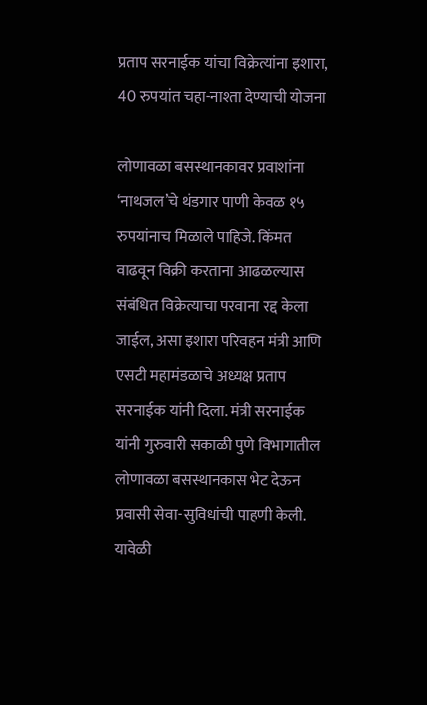प्रताप सरनाईक यांचा विक्रेत्यांना इशारा, 40 रुपयांत चहा-नाश्ता देण्याची योजना

लोणावळा बसस्थानकावर प्रवाशांना ‘नाथजल’चे थंडगार पाणी केवळ १५ रुपयांनाच मिळाले पाहिजे. किंमत वाढवून विक्री करताना आढळल्यास संबंधित विक्रेत्याचा परवाना रद्द केला जाईल, असा इशारा परिवहन मंत्री आणि एसटी महामंडळाचे अध्यक्ष प्रताप सरनाईक यांनी दिला. मंत्री सरनाईक यांनी गुरुवारी सकाळी पुणे विभागातील लोणावळा बसस्थानकास भेट देऊन प्रवासी सेवा-सुविधांची पाहणी केली. यावेळी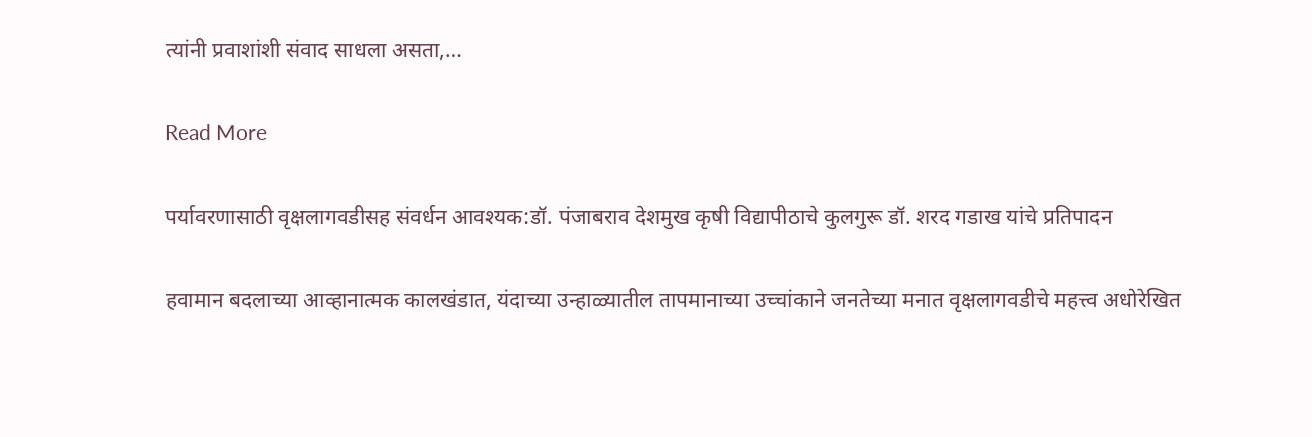त्यांनी प्रवाशांशी संवाद साधला असता,…

Read More

पर्यावरणासाठी वृक्षलागवडीसह संवर्धन आवश्यक:डॉ. पंजाबराव देशमुख कृषी विद्यापीठाचे कुलगुरू डॉ. शरद गडाख यांचे प्रतिपादन

हवामान बदलाच्या आव्हानात्मक कालखंडात, यंदाच्या उन्हाळ्यातील तापमानाच्या उच्चांकाने जनतेच्या मनात वृक्षलागवडीचे महत्त्व अधोरेखित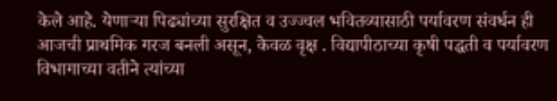केले आहे. येणाऱ्या पिढ्यांच्या सुरक्षित व उज्ज्वल भवितव्यासाठी पर्यावरण संवर्धन ही आजची प्राथमिक गरज बनली असून, केवळ वृक्ष . विद्यापीठाच्या कृषी पद्धती व पर्यावरण विभागाच्या वतीने त्यांच्या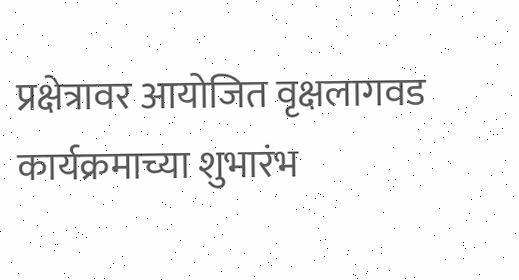प्रक्षेत्रावर आयोजित वृक्षलागवड कार्यक्रमाच्या शुभारंभ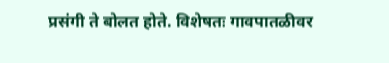प्रसंगी ते बोलत होते. विशेषतः गावपातळीवर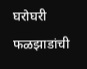घरोघरी फळझाडांची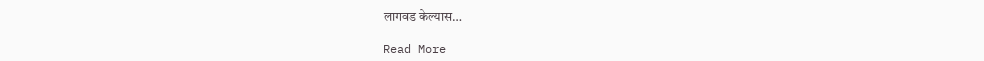लागवड केल्यास…

Read More